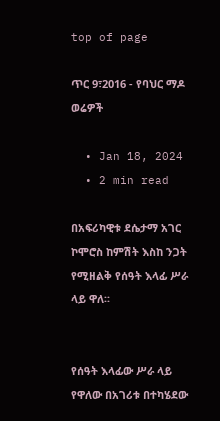top of page

ጥር 9፣2016 - የባህር ማዶ ወሬዎች

  • Jan 18, 2024
  • 2 min read

በአፍሪካዊቱ ደሴታማ አገር ኮሞሮስ ከምሽት እስከ ንጋት የሚዘልቅ የሰዓት እላፊ ሥራ ላይ ዋለ፡፡


የሰዓት እላፊው ሥራ ላይ የዋለው በአገሪቱ በተካሄደው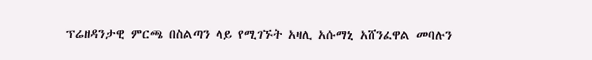ፕሬዘዳንታዊ ምርጫ በስልጣን ላይ የሚገኙት አዛሊ አሱማኒ አሸንፈዋል መባሉን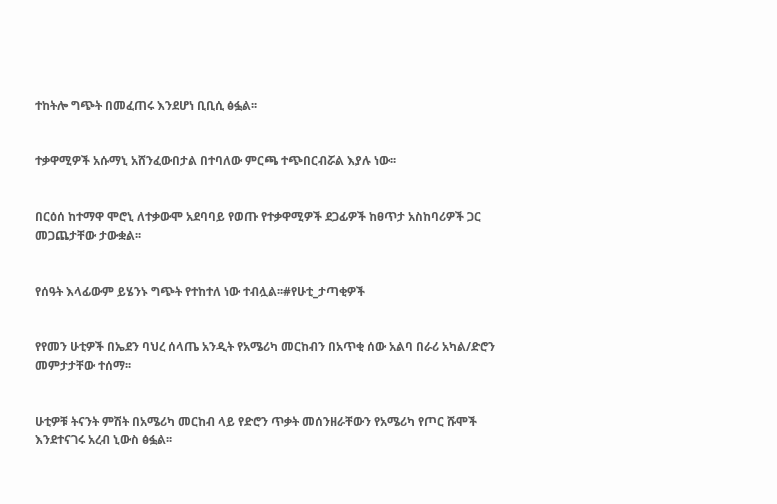ተከትሎ ግጭት በመፈጠሩ እንደሆነ ቢቢሲ ፅፏል፡፡


ተቃዋሚዎች አሱማኒ አሸንፈውበታል በተባለው ምርጫ ተጭበርብሯል እያሉ ነው፡፡


በርዕሰ ከተማዋ ሞሮኒ ለተቃውሞ አደባባይ የወጡ የተቃዋሚዎች ደጋፊዎች ከፀጥታ አስከባሪዎች ጋር መጋጨታቸው ታውቋል፡፡


የሰዓት እላፊውም ይሄንኑ ግጭት የተከተለ ነው ተብሏል፡፡#የሁቲ_ታጣቂዎች


የየመን ሁቲዎች በኤደን ባህረ ሰላጤ አንዲት የአሜሪካ መርከብን በአጥቂ ሰው አልባ በራሪ አካል/ድሮን መምታታቸው ተሰማ፡፡


ሁቲዎቹ ትናንት ምሽት በአሜሪካ መርከብ ላይ የድሮን ጥቃት መሰንዘራቸውን የአሜሪካ የጦር ሹሞች እንደተናገሩ አረብ ኒውስ ፅፏል፡፡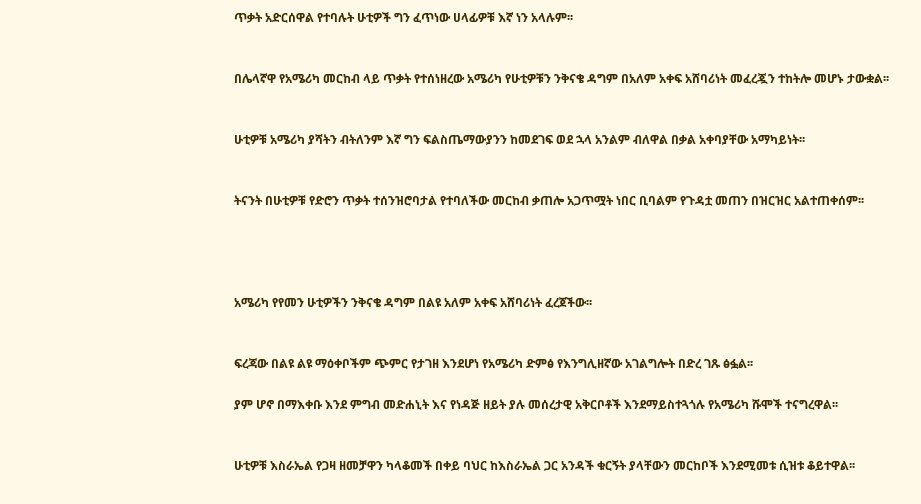ጥቃት አድርሰዋል የተባሉት ሁቲዎች ግን ፈጥነው ሀላፊዎቹ እኛ ነን አላሉም፡፡


በሌላኛዋ የአሜሪካ መርከብ ላይ ጥቃት የተሰነዘረው አሜሪካ የሁቲዎቹን ንቅናቄ ዳግም በአለም አቀፍ አሸባሪነት መፈረጇን ተከትሎ መሆኑ ታውቋል፡፡


ሁቲዎቹ አሜሪካ ያሻትን ብትለንም እኛ ግን ፍልስጤማውያንን ከመደገፍ ወደ ኋላ አንልም ብለዋል በቃል አቀባያቸው አማካይነት፡፡


ትናንት በሁቲዎቹ የድሮን ጥቃት ተሰንዝሮባታል የተባለችው መርከብ ቃጠሎ አጋጥሟት ነበር ቢባልም የጉዳቷ መጠን በዝርዝር አልተጠቀሰም፡፡




አሜሪካ የየመን ሁቲዎችን ንቅናቄ ዳግም በልዩ አለም አቀፍ አሸባሪነት ፈረጀችው፡፡


ፍረጃው በልዩ ልዩ ማዕቀቦችም ጭምር የታገዘ እንደሆነ የአሜሪካ ድምፅ የእንግሊዘኛው አገልግሎት በድረ ገጹ ፅፏል፡፡

ያም ሆኖ በማእቀቡ እንደ ምግብ መድሐኒት እና የነዳጅ ዘይት ያሉ መሰረታዊ አቅርቦቶች እንደማይስተጓጎሉ የአሜሪካ ሹሞች ተናግረዋል፡፡


ሁቲዎቹ እስራኤል የጋዛ ዘመቻዋን ካላቆመች በቀይ ባህር ከእስራኤል ጋር አንዳች ቁርኝት ያላቸውን መርከቦች እንደሚመቱ ሲዝቱ ቆይተዋል፡፡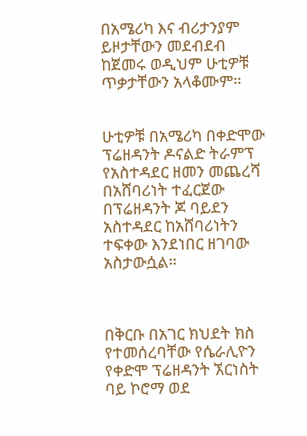በአሜሪካ እና ብሪታንያም ይዞታቸውን መደብደብ ከጀመሩ ወዲህም ሁቲዎቹ ጥቃታቸውን አላቆሙም፡፡


ሁቲዎቹ በአሜሪካ በቀድሞው ፕሬዘዳንት ዶናልድ ትራምፕ የአስተዳደር ዘመን መጨረሻ በአሸባሪነት ተፈርጀው በፕሬዘዳንት ጆ ባይደን አስተዳደር ከአሸባሪነትን ተፍቀው እንደነበር ዘገባው አስታውሷል፡፡



በቅርቡ በአገር ክህደት ክስ የተመሰረባቸው የሴራሊዮን የቀድሞ ፕሬዘዳንት ኧርነስት ባይ ኮሮማ ወደ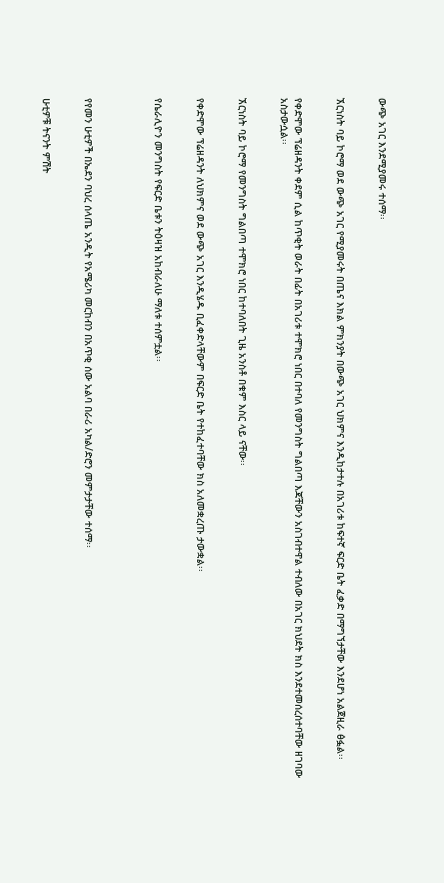ውጭ አገር እንደሚያመሩ ተሰማ፡፡


ኧርነስት ባይ ኮሮማ ወደ ውጭ አገር የሚያመሩት በጤና እክል ምክንያት በውጭ አገር ህክምና እንዲከታተሉ በአገሪቱ ከፍተኛ ፍርድ ቤት ፈቃድ በማግኘታቸው እንደሆነ አልጀዚራ ፅፏል፡፡


የቀድሞው ፕሬዘዳንት ቀደም ሲል ከጥቂት ወራት በፊት በአገሪቱ ተሞክሮ ነበር በተባለ የመንግስት ግልበጣ እጃቸውን አስገብተዋል ተብለው በአገር ክህደት ክስ እንደተመሰረሰተባቸው ዘገባው አስታውሷል፡፡


ኧርነስት ባይ ኮሮማ የመንግስት ግልበጣ ተሞክሮ ነበር ከተባለበት ጊዜ አንስቶ በቁም እስር ላይ ናቸው፡፡


የቀድሞው ፕሬዘዳንት ለህክምና ወደ ውጭ አገር እንዲሄዱ ቢፈቀድላቸውም በፍርድ ቤት የተከፈተባቸው ክስ አለመቋረጡ ታውቋል፡፡


የሴራሊዮን መንግስት የፍርድ ቤቱን ትዕዛዝ አከብራለሁ ማለቱ ተሰምቷል፡፡




የየመን ሁቲዎች በኤደን ባህረ ሰላጤ አንዲት የአሜሪካ መርከብን በአጥቂ ሰው አልባ በራሪ አካል/ድሮን መምታታቸው ተሰማ፡፡


ሁቲዎቹ ትናንት ምሽት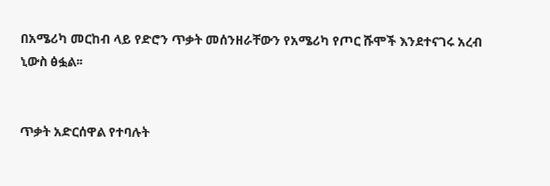በአሜሪካ መርከብ ላይ የድሮን ጥቃት መሰንዘራቸውን የአሜሪካ የጦር ሹሞች እንደተናገሩ አረብ ኒውስ ፅፏል፡፡


ጥቃት አድርሰዋል የተባሉት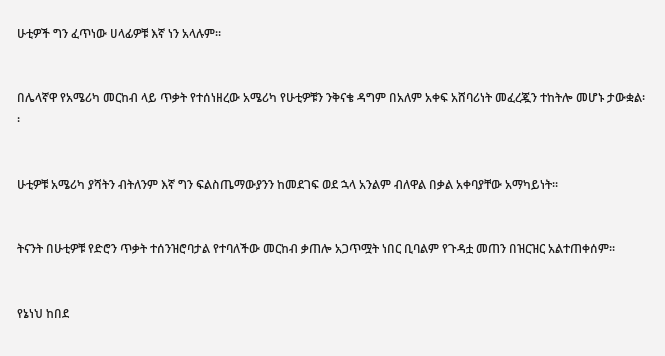ሁቲዎች ግን ፈጥነው ሀላፊዎቹ እኛ ነን አላሉም፡፡


በሌላኛዋ የአሜሪካ መርከብ ላይ ጥቃት የተሰነዘረው አሜሪካ የሁቲዎቹን ንቅናቄ ዳግም በአለም አቀፍ አሸባሪነት መፈረጇን ተከትሎ መሆኑ ታውቋል፡፡


ሁቲዎቹ አሜሪካ ያሻትን ብትለንም እኛ ግን ፍልስጤማውያንን ከመደገፍ ወደ ኋላ አንልም ብለዋል በቃል አቀባያቸው አማካይነት፡፡


ትናንት በሁቲዎቹ የድሮን ጥቃት ተሰንዝሮባታል የተባለችው መርከብ ቃጠሎ አጋጥሟት ነበር ቢባልም የጉዳቷ መጠን በዝርዝር አልተጠቀሰም፡፡


የኔነህ ከበደ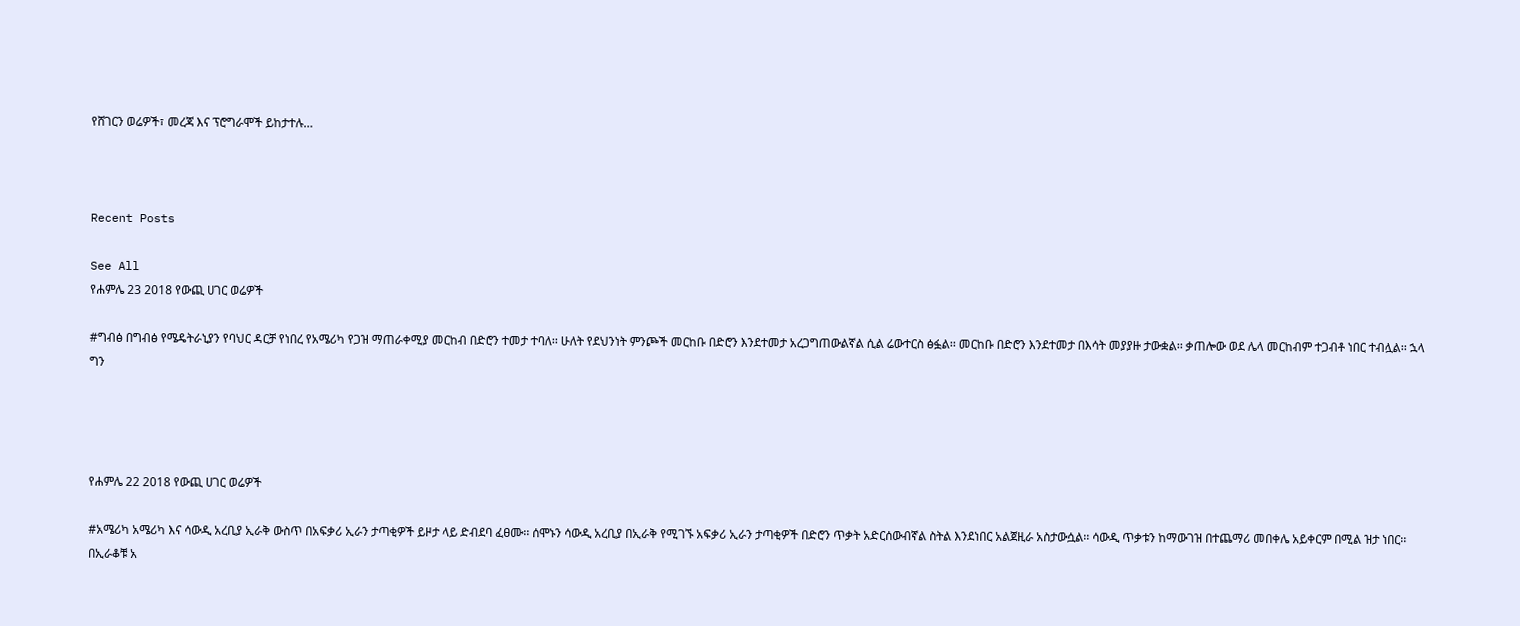የሸገርን ወሬዎች፣ መረጃ እና ፕሮግራሞች ይከታተሉ…



Recent Posts

See All
የሐምሌ 23 2018 የውጪ ሀገር ወሬዎች

#ግብፅ በግብፅ የሜዴትራኒያን የባህር ዳርቻ የነበረ የአሜሪካ የጋዝ ማጠራቀሚያ መርከብ በድሮን ተመታ ተባለ፡፡ ሁለት የደህንነት ምንጮች መርከቡ በድሮን እንደተመታ አረጋግጠውልኛል ሲል ሬውተርስ ፅፏል፡፡ መርከቡ በድሮን እንደተመታ በእሳት መያያዙ ታውቋል፡፡ ቃጠሎው ወደ ሌላ መርከብም ተጋብቶ ነበር ተብሏል፡፡ ኋላ ግን




የሐምሌ 22 2018 የውጪ ሀገር ወሬዎች

#አሜሪካ አሜሪካ እና ሳውዲ አረቢያ ኢራቅ ውስጥ በአፍቃሪ ኢራን ታጣቂዎች ይዞታ ላይ ድብደባ ፈፀሙ፡፡ ሰሞኑን ሳውዲ አረቢያ በኢራቅ የሚገኙ አፍቃሪ ኢራን ታጣቂዎች በድሮን ጥቃት አድርሰውብኛል ስትል እንደነበር አልጀዚራ አስታውሷል፡፡ ሳውዲ ጥቃቱን ከማውገዝ በተጨማሪ መበቀሌ አይቀርም በሚል ዝታ ነበር፡፡ በኢራቆቹ አ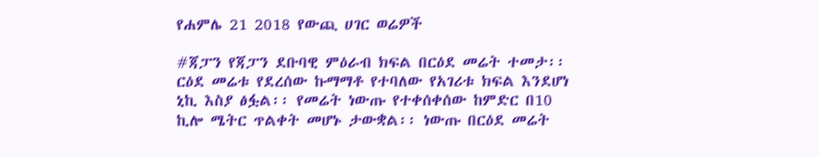የሐምሌ 21 2018 የውጪ ሀገር ወሬዎች

#ጃፓን የጃፓን ደቡባዊ ምዕራብ ክፍል በርዕደ መሬት ተመታ፡፡ ርዕደ መሬቱ የደረሰው ኩማማቶ የተባለው የአገሪቱ ክፍል እንደሆነ ኒኪ እስያ ፅፏል፡፡ የመሬት ነውጡ የተቀሰቀሰው ከምድር በ10 ኪሎ ሜትር ጥልቀት መሆኑ ታውቋል፡፡ ነውጡ በርዕደ መሬት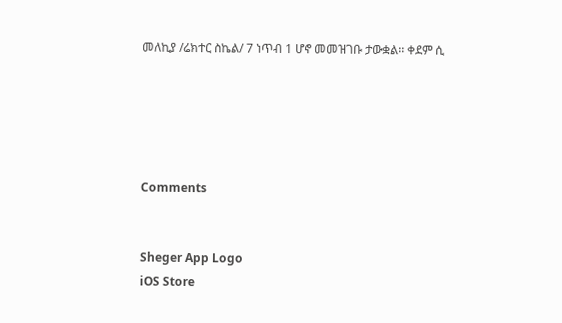መለኪያ /ሬክተር ስኬል/ 7 ነጥብ 1 ሆኖ መመዝገቡ ታውቋል፡፡ ቀደም ሲ





Comments


Sheger App Logo
iOS Store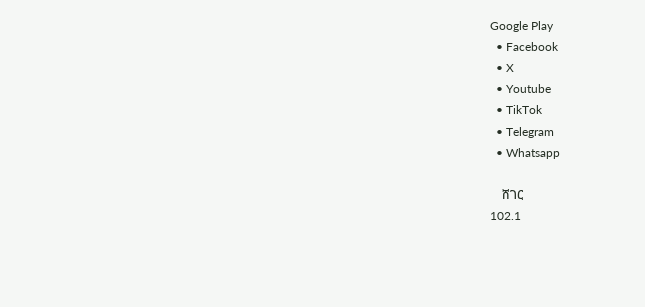Google Play
  • Facebook
  • X
  • Youtube
  • TikTok
  • Telegram
  • Whatsapp

    ሸገር
102.1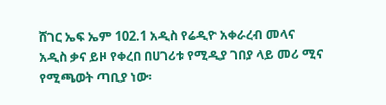ሸገር ኤፍ ኤም 102.1 አዲስ የሬዲዮ አቀራረብ መላና አዲስ ቃና ይዞ የቀረበ በሀገሪቱ የሚዲያ ገበያ ላይ መሪ ሚና የሚጫወት ጣቢያ ነው፡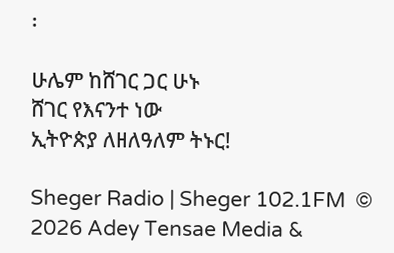፡

ሁሌም ከሸገር ጋር ሁኑ
ሸገር የእናንተ ነው
ኢትዮጵያ ለዘለዓለም ትኑር!

Sheger Radio | Sheger 102.1FM  © 2026 Adey Tensae Media &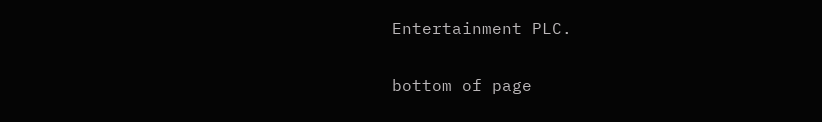Entertainment PLC.

bottom of page